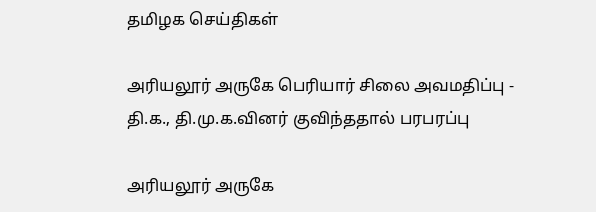தமிழக செய்திகள்

அரியலூர் அருகே பெரியார் சிலை அவமதிப்பு - தி.க., தி.மு.க.வினர் குவிந்ததால் பரபரப்பு

அரியலூர் அருகே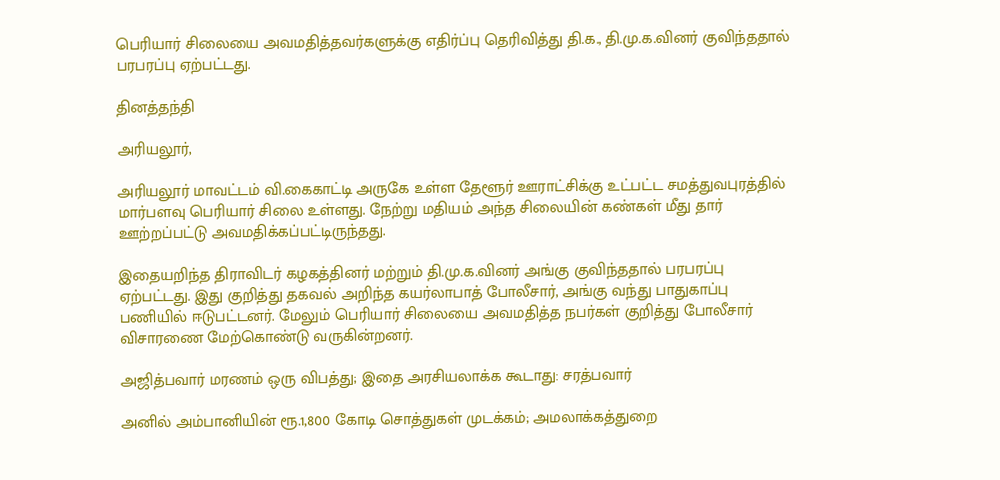பெரியார் சிலையை அவமதித்தவர்களுக்கு எதிர்ப்பு தெரிவித்து தி.க., தி.மு.க.வினர் குவிந்ததால் பரபரப்பு ஏற்பட்டது.

தினத்தந்தி

அரியலூர்,

அரியலூர் மாவட்டம் வி.கைகாட்டி அருகே உள்ள தேளூர் ஊராட்சிக்கு உட்பட்ட சமத்துவபுரத்தில் மார்பளவு பெரியார் சிலை உள்ளது. நேற்று மதியம் அந்த சிலையின் கண்கள் மீது தார் ஊற்றப்பட்டு அவமதிக்கப்பட்டிருந்தது.

இதையறிந்த திராவிடர் கழகத்தினர் மற்றும் தி.மு.க.வினர் அங்கு குவிந்ததால் பரபரப்பு ஏற்பட்டது. இது குறித்து தகவல் அறிந்த கயர்லாபாத் போலீசார், அங்கு வந்து பாதுகாப்பு பணியில் ஈடுபட்டனர். மேலும் பெரியார் சிலையை அவமதித்த நபர்கள் குறித்து போலீசார் விசாரணை மேற்கொண்டு வருகின்றனர்.

அஜித்பவார் மரணம் ஒரு விபத்து; இதை அரசியலாக்க கூடாது: சரத்பவார்

அனில் அம்பானியின் ரூ.1,800 கோடி சொத்துகள் முடக்கம்; அமலாக்கத்துறை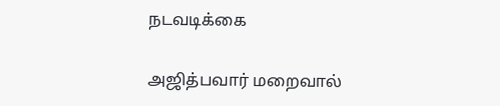நடவடிக்கை

அஜித்பவார் மறைவால்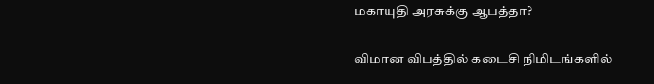மகாயுதி அரசுக்கு ஆபத்தா?

விமான விபத்தில் கடைசி நிமிடங்களில்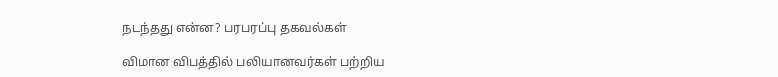நடந்தது என்ன? பரபரப்பு தகவல்கள்

விமான விபத்தில் பலியானவர்கள் பற்றிய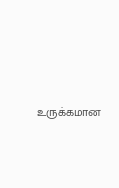உருக்கமான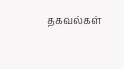தகவல்கள்